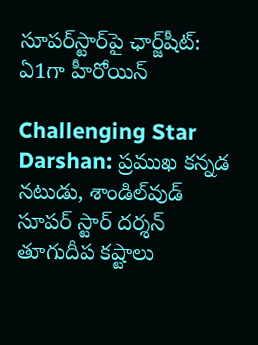సూపర్‌స్టార్‌పై ఛార్జ్‌షీట్: ఏ1గా హీరోయిన్

Challenging Star Darshan: ప్రముఖ కన్నడ నటుడు, శాండిల్‌వుడ్ సూపర్ స్టార్ దర్శన్ తూగుదీప కష్టాలు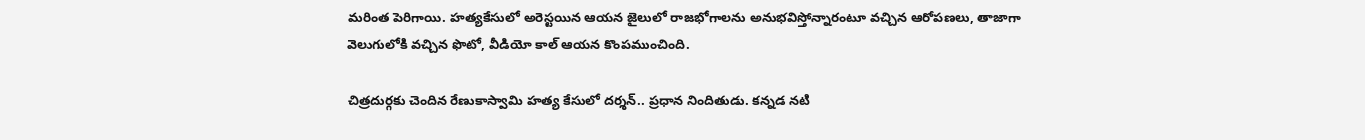మరింత పెరిగాయి. హత్యకేసులో అరెస్టయిన ఆయన జైలులో రాజభోగాలను అనుభవిస్తోన్నారంటూ వచ్చిన ఆరోపణలు, తాజాగా వెలుగులోకి వచ్చిన ఫొటో, వీడియో కాల్ ఆయన కొంపముంచింది.

చిత్రదుర్గకు చెందిన రేణుకాస్వామి హత్య కేసులో దర్శన్‌.. ప్రధాన నిందితుడు. కన్నడ నటి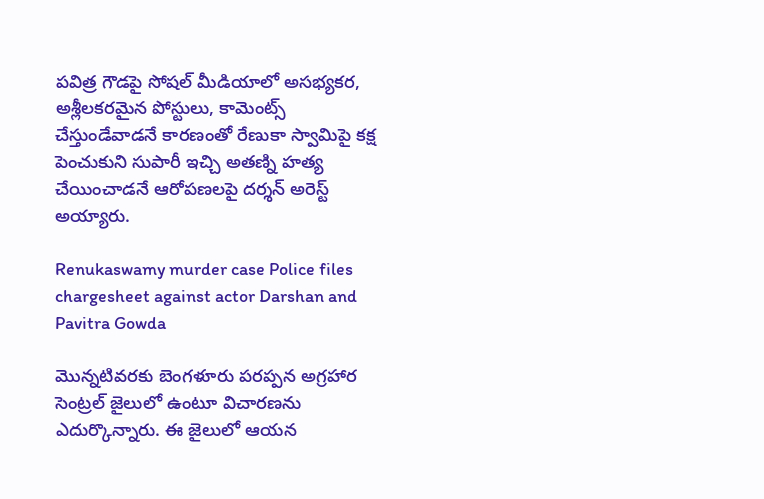పవిత్ర గౌడపై సోషల్ మీడియాలో అసభ్యకర, అశ్లీలకరమైన పోస్టులు, కామెంట్స్ చేస్తుండేవాడనే కారణంతో రేణుకా స్వామిపై కక్ష పెంచుకుని సుపారీ ఇచ్చి అతణ్ని హత్య చేయించాడనే ఆరోపణలపై దర్శన్ అరెస్ట్ అయ్యారు.

Renukaswamy murder case Police files chargesheet against actor Darshan and Pavitra Gowda

మొన్నటివరకు బెంగళూరు పరప్పన అగ్రహార సెంట్రల్ జైలులో ఉంటూ విచారణను ఎదుర్కొన్నారు. ఈ జైలులో ఆయన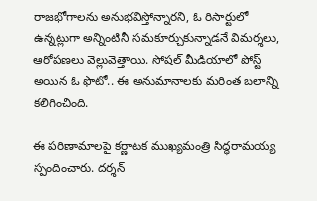రాజభోగాలను అనుభవిస్తోన్నారని, ఓ రిసార్టులో ఉన్నట్లుగా అన్నింటినీ సమకూర్చుకున్నాడనే విమర్శలు, ఆరోపణలు వెల్లువెత్తాయి. సోషల్ మీడియాలో పోస్ట్ అయిన ఓ ఫొటో.. ఈ అనుమానాలకు మరింత బలాన్ని కలిగించింది.

ఈ పరిణామాలపై కర్ణాటక ముఖ్యమంత్రి సిద్ధరామయ్య స్పందించారు. దర్శన్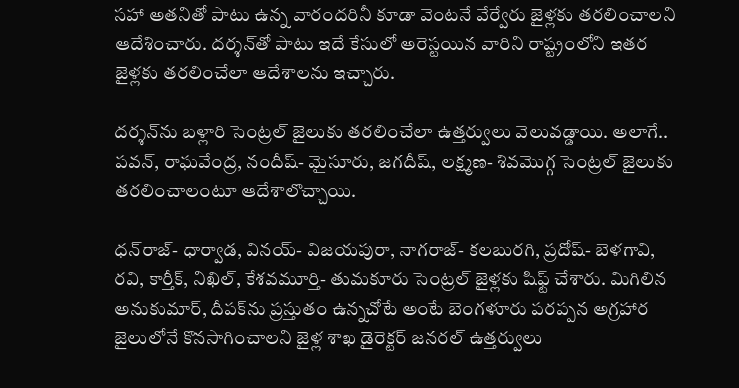సహా అతనితో పాటు ఉన్న వారందరినీ కూడా వెంటనే వేర్వేరు జైళ్లకు తరలించాలని ఆదేశించారు. దర్శన్‌తో పాటు ఇదే కేసులో అరెస్టయిన వారిని రాష్ట్రంలోని ఇతర జైళ్లకు తరలించేలా ఆదేశాలను ఇచ్చారు.

దర్శన్‌ను బళ్లారి సెంట్రల్ జైలుకు తరలించేలా ఉత్తర్వులు వెలువడ్డాయి. అలాగే.. పవన్, రాఘవేంద్ర, నందీష్- మైసూరు, జగదీష్, లక్ష్మణ- శివమొగ్గ సెంట్రల్ జైలుకు తరలించాలంటూ ఆదేశాలొచ్చాయి.

ధన్‌రాజ్- ధార్వాడ, వినయ్- విజయపురా, నాగరాజ్- కలబురగి, ప్రదోష్- బెళగావి, రవి, కార్తీక్, నిఖిల్, కేశవమూర్తి- తుమకూరు సెంట్రల్ జైళ్లకు షిఫ్ట్ చేశారు. మిగిలిన అనుకుమార్, దీపక్‌ను ప్రస్తుతం ఉన్నచోటే అంటే బెంగళూరు పరప్పన అగ్రహార జైలులోనే కొనసాగించాలని జైళ్ల శాఖ డైరెక్టర్ జనరల్ ఉత్తర్వులు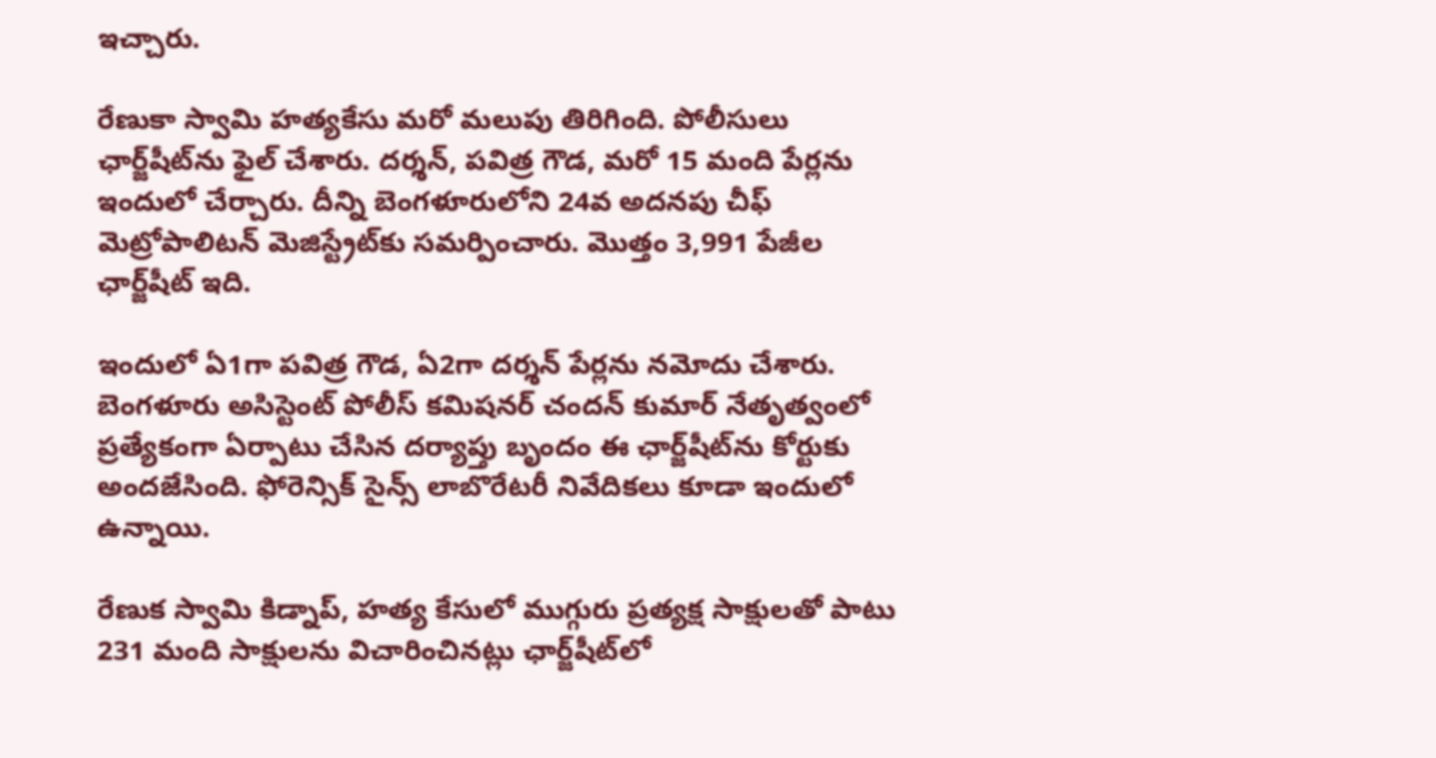ఇచ్చారు.

రేణుకా స్వామి హత్యకేసు మరో మలుపు తిరిగింది. పోలీసులు ఛార్జ్‌షీట్‌ను ఫైల్ చేశారు. దర్శన్, పవిత్ర గౌడ, మరో 15 మంది పేర్లను ఇందులో చేర్చారు. దీన్ని బెంగళూరులోని 24వ అదనపు చీఫ్ మెట్రోపాలిటన్ మెజిస్ట్రేట్‌కు సమర్పించారు. మొత్తం 3,991 పేజీల ఛార్జ్‌షీట్ ఇది.

ఇందులో ఏ1గా పవిత్ర గౌడ, ఏ2గా దర్శన్‌‌ పేర్లను నమోదు చేశారు. బెంగళూరు అసిస్టెంట్ పోలీస్ కమిషనర్ చందన్ కుమార్ నేతృత్వంలో ప్రత్యేకంగా ఏర్పాటు చేసిన దర్యాప్తు బృందం ఈ ఛార్జ్‌షీట్‌ను కోర్టుకు అందజేసింది. ఫోరెన్సిక్ సైన్స్ లాబొరేటరీ నివేదికలు కూడా ఇందులో ఉన్నాయి.

రేణుక స్వామి కిడ్నాప్, హత్య కేసులో ముగ్గురు ప్రత్యక్ష సాక్షులతో పాటు 231 మంది సాక్షులను విచారించినట్లు ఛార్జ్‌షీట్‌లో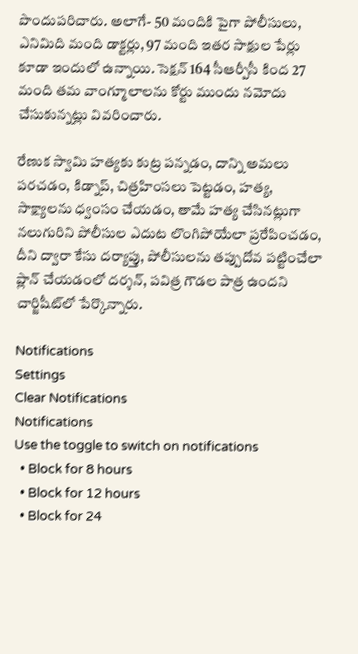పొందుపరిచారు. అలాగే- 50 మందికి పైగా పోలీసులు, ఎనిమిది మంది డాక్టర్లు, 97 మంది ఇతర సాక్షుల పేర్లు కూడా ఇందులో ఉన్నాయి. సెక్షన్ 164 సీఆర్పీసీ కింద 27 మంది తమ వాంగ్మూలాలను కోర్టు ముందు నమోదు చేసుకున్నట్లు వివరించారు.

రేణుక స్వామి హత్యకు కుట్ర పన్నడం, దాన్ని అమలు పరచడం, కిడ్నాప్, చిత్రహింసలు పెట్టడం, హత్య, సాక్ష్యాలను ధ్వంసం చేయడం, తామే హత్య చేసినట్లుగా నలుగురిని పోలీసుల ఎదుట లొంగిపోయేలా ప్రరేపించడం, దీని ద్వారా కేసు దర్యాప్తు, పోలీసులను తప్పుదోవ పట్టించేలా ప్లాన్‌ చేయడంలో దర్శన్, పవిత్ర గౌడల పాత్ర ఉందని చార్జిషీట్‌లో పేర్కొన్నారు.

Notifications
Settings
Clear Notifications
Notifications
Use the toggle to switch on notifications
  • Block for 8 hours
  • Block for 12 hours
  • Block for 24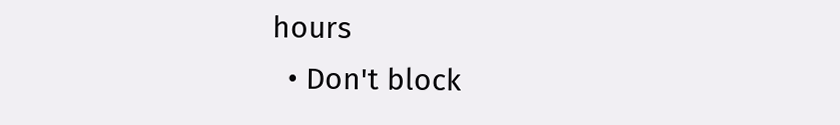hours
  • Don't block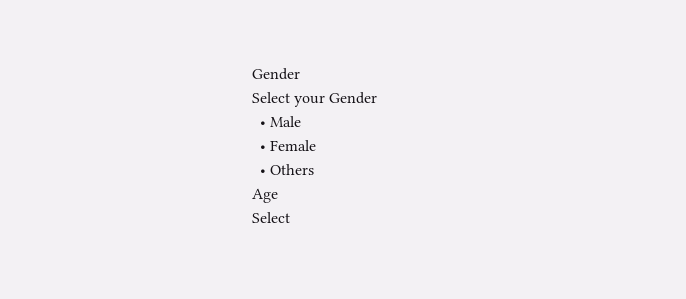Gender
Select your Gender
  • Male
  • Female
  • Others
Age
Select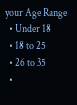your Age Range
  • Under 18
  • 18 to 25
  • 26 to 35
  •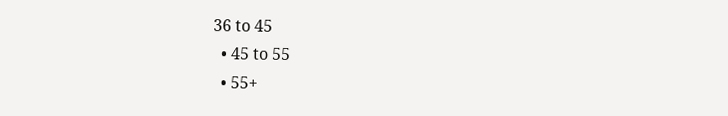36 to 45
  • 45 to 55
  • 55+